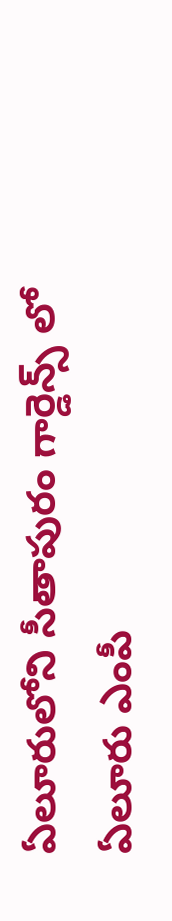ఏలూరులోని సీతాపురం గార్డెన్స్ లో ఏలూరు ఎంపీ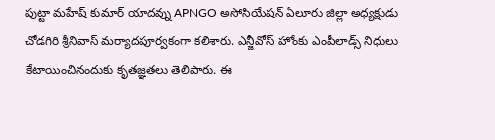పుట్టా మహేష్ కుమార్ యాదవ్ను APNGO అసోసియేషన్ ఏలూరు జిల్లా అధ్యక్షుడు చోడగిరి శ్రీనివాస్ మర్యాదపూర్వకంగా కలిశారు. ఎన్జీవోస్ హోంకు ఎంపీలాడ్స్ నిధులు కేటాయించినందుకు కృతజ్ఞతలు తెలిపారు. ఈ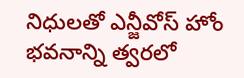నిధులతో ఎన్జీవోస్ హోం భవనాన్ని త్వరలో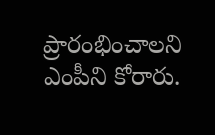ప్రారంభించాలని ఎంపీని కోరారు.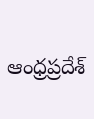ఆంధ్రప్రదేశ్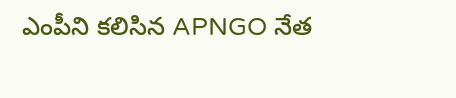ఎంపీని కలిసిన APNGO నేత